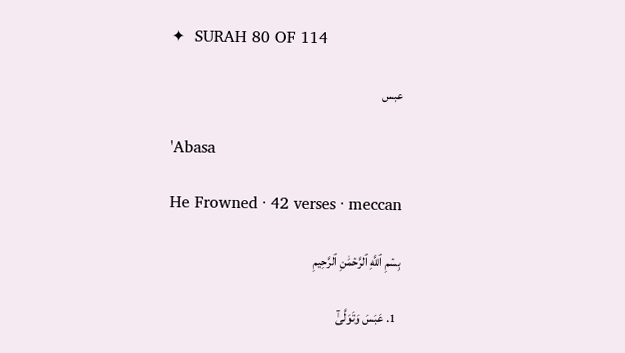✦  SURAH 80 OF 114

عبس

'Abasa

He Frowned · 42 verses · meccan

بِسۡمِ ٱللَّهِ ٱلرَّحۡمَٰنِ ٱلرَّحِيمِ

  1. عَبَسَ وَتَوَلَّىٰٓ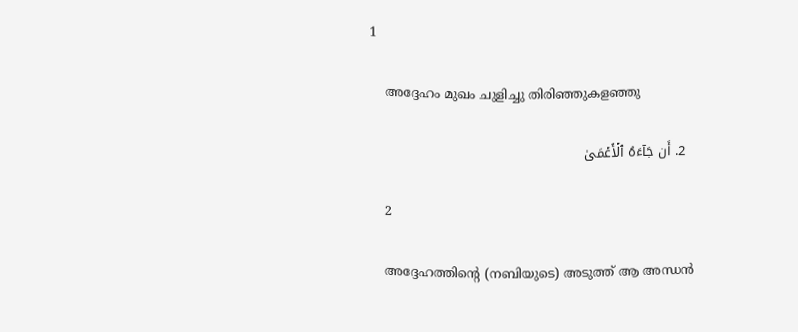1

    അദ്ദേഹം മുഖം ചുളിച്ചു തിരിഞ്ഞുകളഞ്ഞു

  2. أَن جَآءَهُ ٱلۡأَعۡمَىٰ

    2

    അദ്ദേഹത്തിന്‍റെ (നബിയുടെ) അടുത്ത് ആ അന്ധന്‍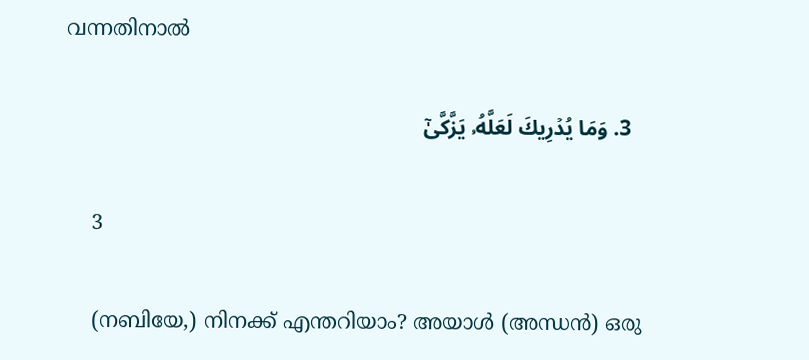വന്നതിനാല്‍

  3. وَمَا يُدۡرِيكَ لَعَلَّهُۥ يَزَّكَّىٰٓ

    3

    (നബിയേ,) നിനക്ക് എന്തറിയാം? അയാള്‍ (അന്ധന്‍) ഒരു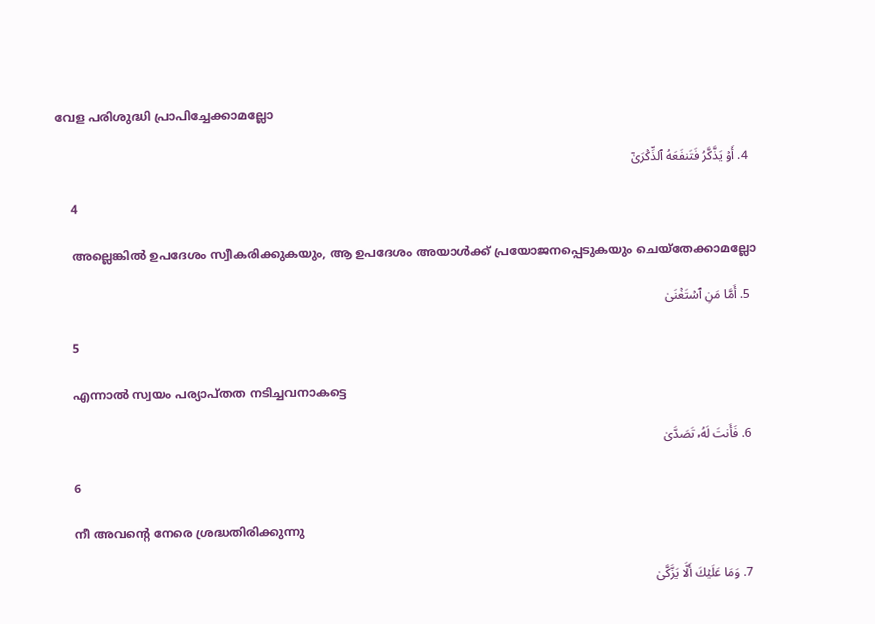വേള പരിശുദ്ധി പ്രാപിച്ചേക്കാമല്ലോ

  4. أَوۡ يَذَّكَّرُ فَتَنفَعَهُ ٱلذِّكۡرَىٰٓ

    4

    അല്ലെങ്കില്‍ ഉപദേശം സ്വീകരിക്കുകയും, ആ ഉപദേശം അയാള്‍ക്ക് പ്രയോജനപ്പെടുകയും ചെയ്തേക്കാമല്ലോ

  5. أَمَّا مَنِ ٱسۡتَغۡنَىٰ

    5

    എന്നാല്‍ സ്വയം പര്യാപ്തത നടിച്ചവനാകട്ടെ

  6. فَأَنتَ لَهُۥ تَصَدَّىٰ

    6

    നീ അവന്‍റെ നേരെ ശ്രദ്ധതിരിക്കുന്നു

  7. وَمَا عَلَيۡكَ أَلَّا يَزَّكَّىٰ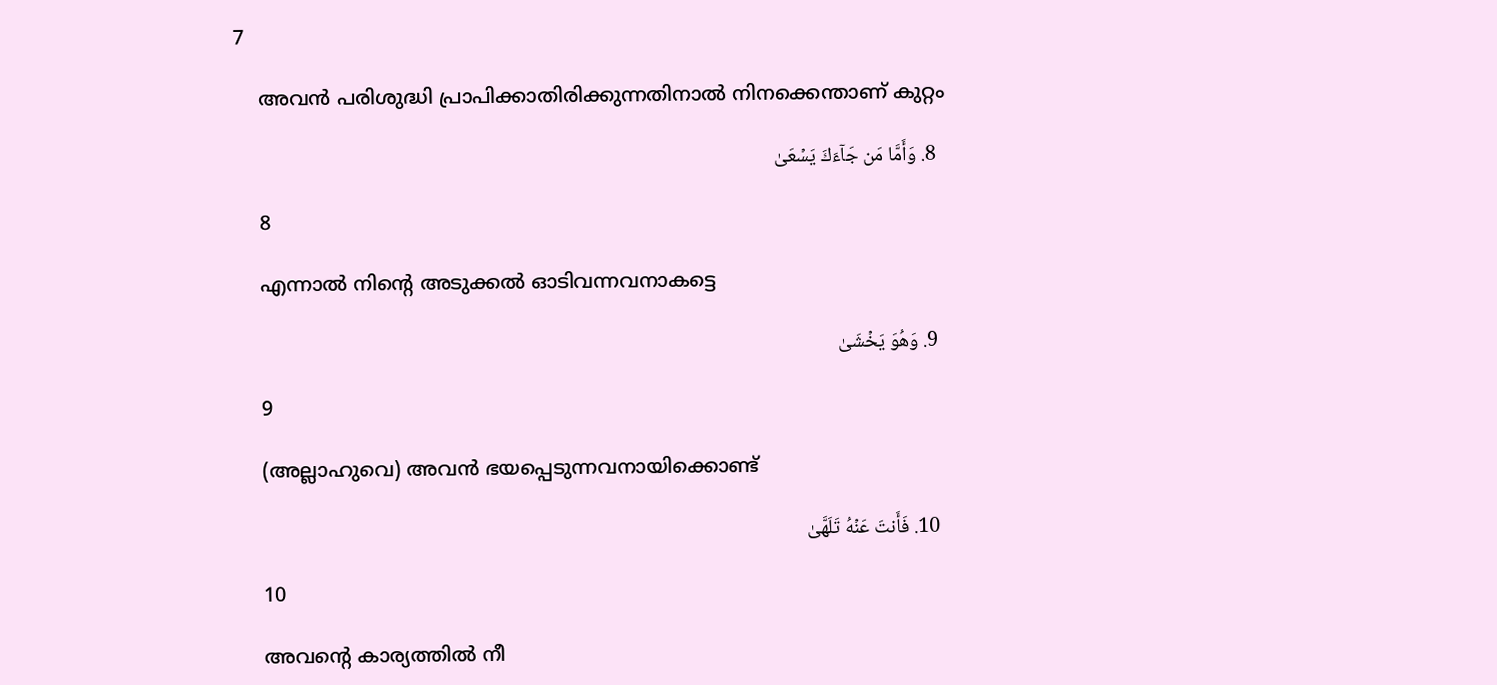7

    അവന്‍ പരിശുദ്ധി പ്രാപിക്കാതിരിക്കുന്നതിനാല്‍ നിനക്കെന്താണ് കുറ്റം

  8. وَأَمَّا مَن جَآءَكَ يَسۡعَىٰ

    8

    എന്നാല്‍ നിന്‍റെ അടുക്കല്‍ ഓടിവന്നവനാകട്ടെ

  9. وَهُوَ يَخۡشَىٰ

    9

    (അല്ലാഹുവെ) അവന്‍ ഭയപ്പെടുന്നവനായിക്കൊണ്ട്‌

  10. فَأَنتَ عَنۡهُ تَلَهَّىٰ

    10

    അവന്‍റെ കാര്യത്തില്‍ നീ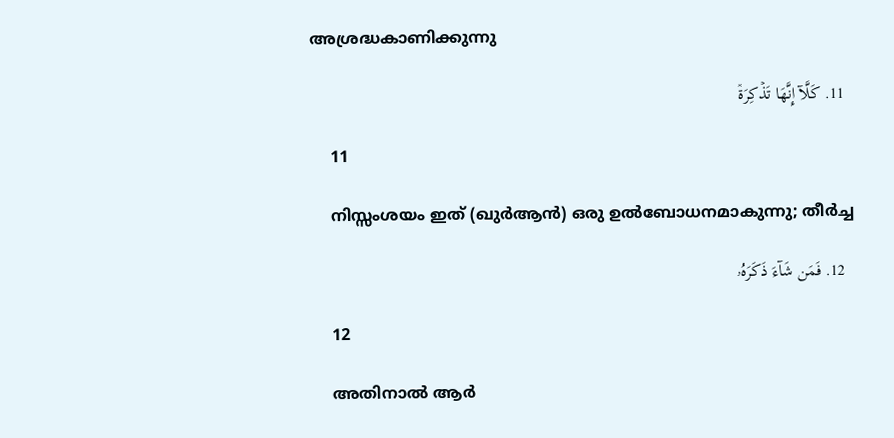അശ്രദ്ധകാണിക്കുന്നു

  11. كَلَّآ إِنَّهَا تَذۡكِرَةٞ

    11

    നിസ്സംശയം ഇത് (ഖുര്‍ആന്‍) ഒരു ഉല്‍ബോധനമാകുന്നു; തീര്‍ച്ച

  12. فَمَن شَآءَ ذَكَرَهُۥ

    12

    അതിനാല്‍ ആര്‍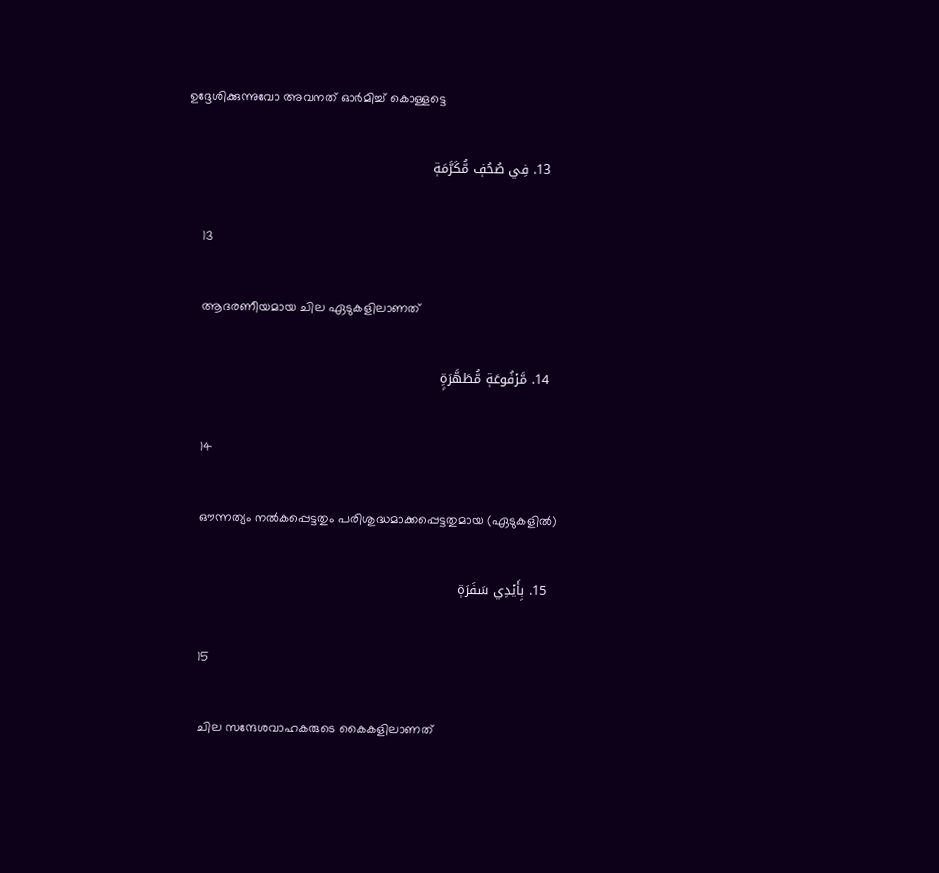ഉദ്ദേശിക്കുന്നുവോ അവനത് ഓര്‍മിച്ച് കൊള്ളട്ടെ

  13. فِي صُحُفٖ مُّكَرَّمَةٖ

    13

    ആദരണീയമായ ചില ഏടുകളിലാണത്‌

  14. مَّرۡفُوعَةٖ مُّطَهَّرَةِۭ

    14

    ഔന്നത്യം നല്‍കപ്പെട്ടതും പരിശുദ്ധമാക്കപ്പെട്ടതുമായ (ഏടുകളില്‍)

  15. بِأَيۡدِي سَفَرَةٖ

    15

    ചില സന്ദേശവാഹകരുടെ കൈകളിലാണത്‌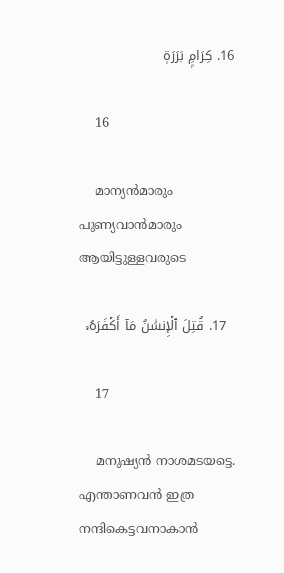16. كِرَامِۭ بَرَرَةٖ

    16

    മാന്യന്‍മാരും പുണ്യവാന്‍മാരും ആയിട്ടുള്ളവരുടെ

  17. قُتِلَ ٱلۡإِنسَٰنُ مَآ أَكۡفَرَهُۥ

    17

    മനുഷ്യന്‍ നാശമടയട്ടെ. എന്താണവന്‍ ഇത്ര നന്ദികെട്ടവനാകാന്‍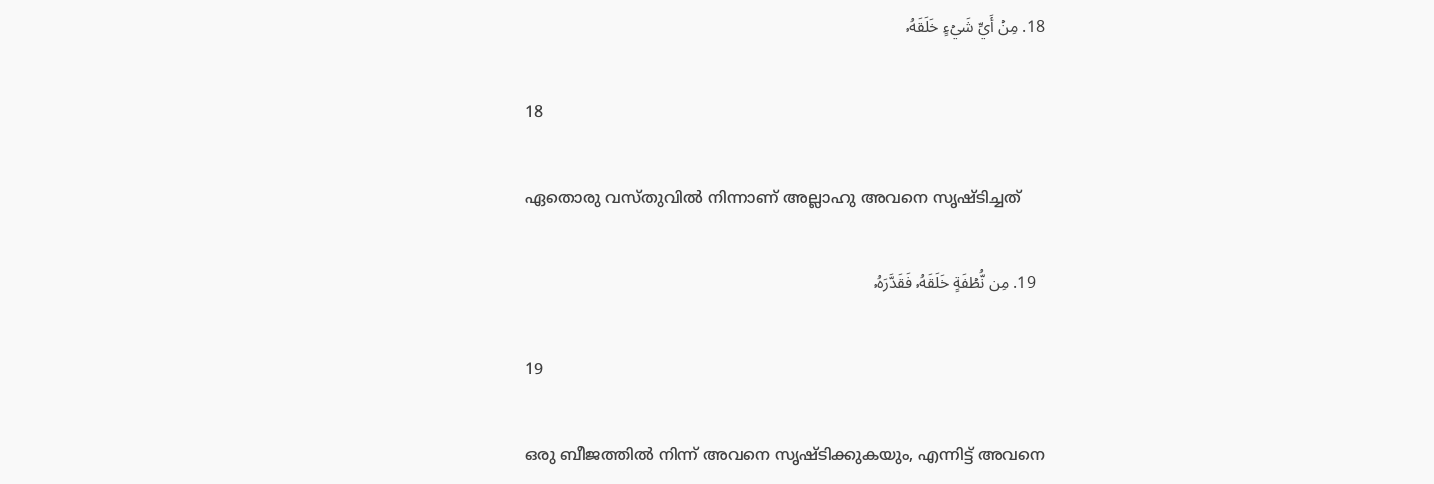18. مِنۡ أَيِّ شَيۡءٍ خَلَقَهُۥ

    18

    ഏതൊരു വസ്തുവില്‍ നിന്നാണ് അല്ലാഹു അവനെ സൃഷ്ടിച്ചത്‌

  19. مِن نُّطۡفَةٍ خَلَقَهُۥ فَقَدَّرَهُۥ

    19

    ഒരു ബീജത്തില്‍ നിന്ന് അവനെ സൃഷ്ടിക്കുകയും, എന്നിട്ട് അവനെ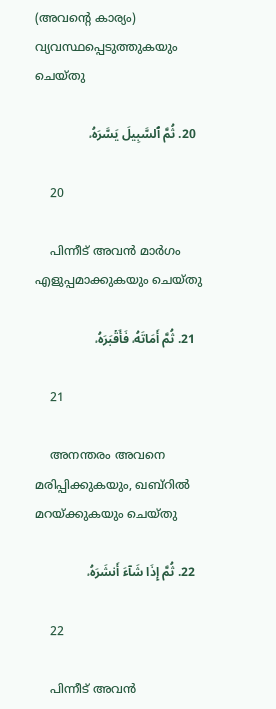(അവന്‍റെ കാര്യം) വ്യവസ്ഥപ്പെടുത്തുകയും ചെയ്തു

  20. ثُمَّ ٱلسَّبِيلَ يَسَّرَهُۥ

    20

    പിന്നീട് അവന്‍ മാര്‍ഗം എളുപ്പമാക്കുകയും ചെയ്തു

  21. ثُمَّ أَمَاتَهُۥ فَأَقۡبَرَهُۥ

    21

    അനന്തരം അവനെ മരിപ്പിക്കുകയും, ഖബ്‌റില്‍ മറയ്ക്കുകയും ചെയ്തു

  22. ثُمَّ إِذَا شَآءَ أَنشَرَهُۥ

    22

    പിന്നീട് അവന്‍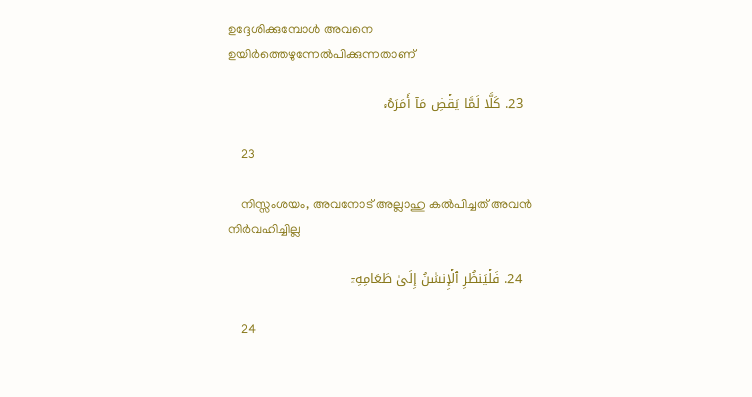ഉദ്ദേശിക്കുമ്പോള്‍ അവനെ ഉയിര്‍ത്തെഴുന്നേല്‍പിക്കുന്നതാണ്‌

  23. كَلَّا لَمَّا يَقۡضِ مَآ أَمَرَهُۥ

    23

    നിസ്സംശയം, അവനോട് അല്ലാഹു കല്‍പിച്ചത് അവന്‍ നിര്‍വഹിച്ചില്ല

  24. فَلۡيَنظُرِ ٱلۡإِنسَٰنُ إِلَىٰ طَعَامِهِۦٓ

    24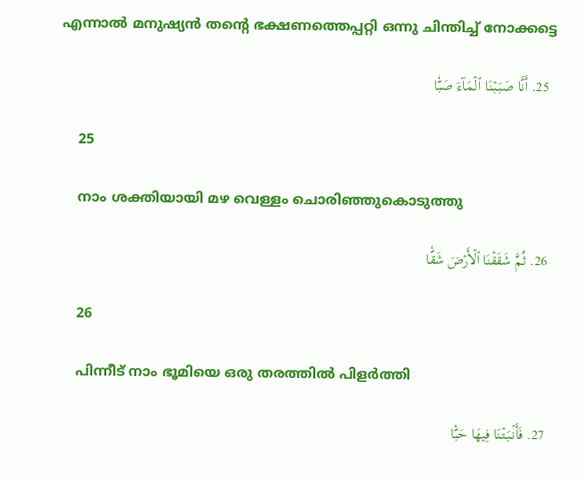എന്നാല്‍ മനുഷ്യന്‍ തന്‍റെ ഭക്ഷണത്തെപ്പറ്റി ഒന്നു ചിന്തിച്ച് നോക്കട്ടെ

  25. أَنَّا صَبَبۡنَا ٱلۡمَآءَ صَبّٗا

    25

    നാം ശക്തിയായി മഴ വെള്ളം ചൊരിഞ്ഞുകൊടുത്തു

  26. ثُمَّ شَقَقۡنَا ٱلۡأَرۡضَ شَقّٗا

    26

    പിന്നീട് നാം ഭൂമിയെ ഒരു തരത്തില്‍ പിളര്‍ത്തി

  27. فَأَنۢبَتۡنَا فِيهَا حَبّٗا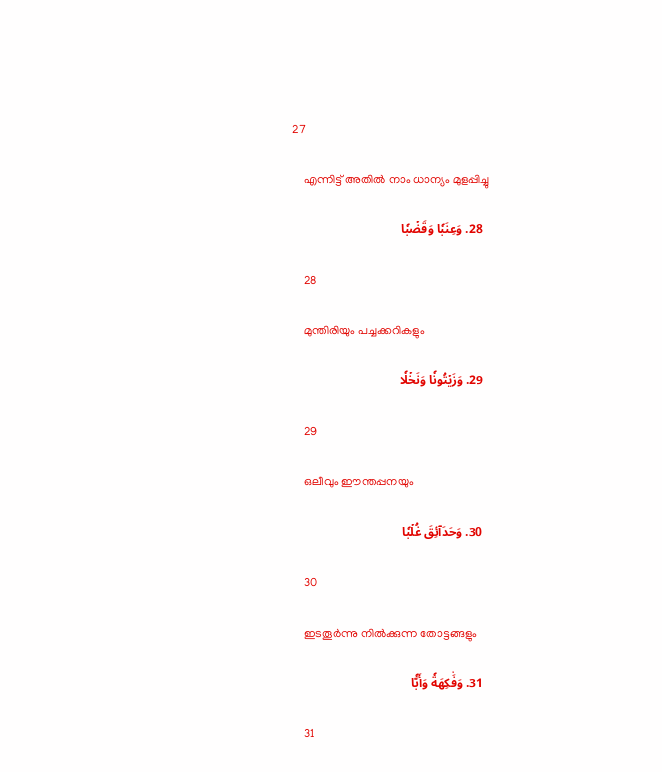27

    എന്നിട്ട് അതില്‍ നാം ധാന്യം മുളപ്പിച്ചു

  28. وَعِنَبٗا وَقَضۡبٗا

    28

    മുന്തിരിയും പച്ചക്കറികളും

  29. وَزَيۡتُونٗا وَنَخۡلٗا

    29

    ഒലീവും ഈന്തപ്പനയും

  30. وَحَدَآئِقَ غُلۡبٗا

    30

    ഇടതൂര്‍ന്നു നില്‍ക്കുന്ന തോട്ടങ്ങളും

  31. وَفَٰكِهَةٗ وَأَبّٗا

    31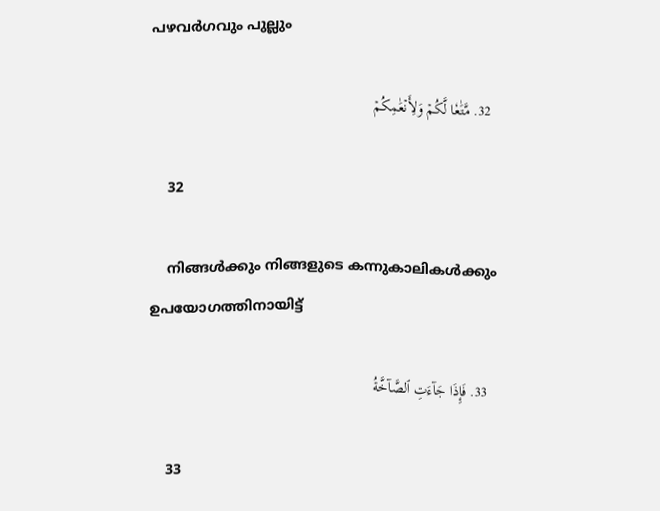പഴവര്‍ഗവും പുല്ലും

  32. مَّتَٰعٗا لَّكُمۡ وَلِأَنۡعَٰمِكُمۡ

    32

    നിങ്ങള്‍ക്കും നിങ്ങളുടെ കന്നുകാലികള്‍ക്കും ഉപയോഗത്തിനായിട്ട്‌

  33. فَإِذَا جَآءَتِ ٱلصَّآخَّةُ

    33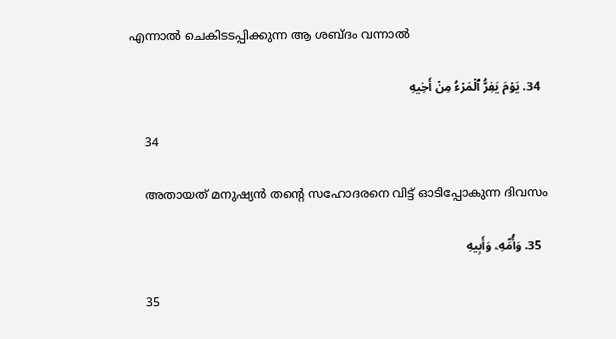എന്നാല്‍ ചെകിടടപ്പിക്കുന്ന ആ ശബ്ദം വന്നാല്‍

  34. يَوۡمَ يَفِرُّ ٱلۡمَرۡءُ مِنۡ أَخِيهِ

    34

    അതായത് മനുഷ്യന്‍ തന്‍റെ സഹോദരനെ വിട്ട് ഓടിപ്പോകുന്ന ദിവസം

  35. وَأُمِّهِۦ وَأَبِيهِ

    35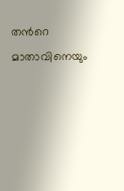തന്‍റെ മാതാവിനെയും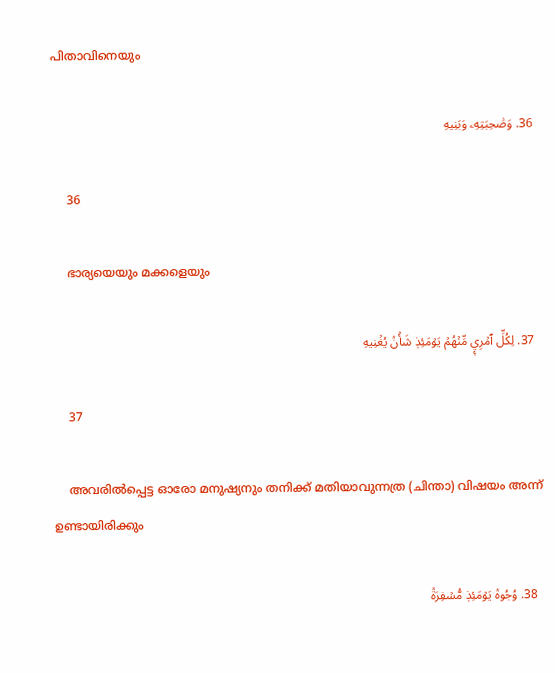പിതാവിനെയും

  36. وَصَٰحِبَتِهِۦ وَبَنِيهِ

    36

    ഭാര്യയെയും മക്കളെയും

  37. لِكُلِّ ٱمۡرِيٕٖ مِّنۡهُمۡ يَوۡمَئِذٖ شَأۡنٞ يُغۡنِيهِ

    37

    അവരില്‍പ്പെട്ട ഓരോ മനുഷ്യനും തനിക്ക് മതിയാവുന്നത്ര (ചിന്താ) വിഷയം അന്ന് ഉണ്ടായിരിക്കും

  38. وُجُوهٞ يَوۡمَئِذٖ مُّسۡفِرَةٞ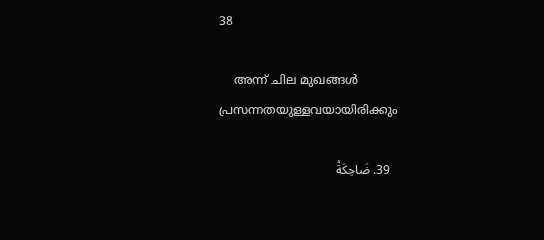38

    അന്ന് ചില മുഖങ്ങള്‍ പ്രസന്നതയുള്ളവയായിരിക്കും

  39. ضَاحِكَةٞ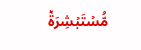مُّسۡتَبۡشِرَةٞ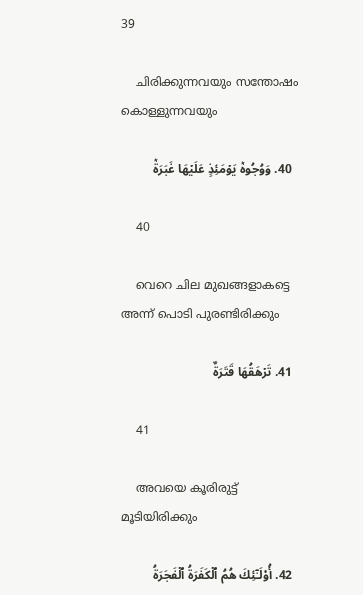39

    ചിരിക്കുന്നവയും സന്തോഷം കൊള്ളുന്നവയും

  40. وَوُجُوهٞ يَوۡمَئِذٍ عَلَيۡهَا غَبَرَةٞ

    40

    വെറെ ചില മുഖങ്ങളാകട്ടെ അന്ന് പൊടി പുരണ്ടിരിക്കും

  41. تَرۡهَقُهَا قَتَرَةٌ

    41

    അവയെ കൂരിരുട്ട് മൂടിയിരിക്കും

  42. أُوْلَـٰٓئِكَ هُمُ ٱلۡكَفَرَةُ ٱلۡفَجَرَةُ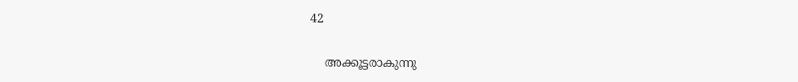42

    അക്കൂട്ടരാകുന്നു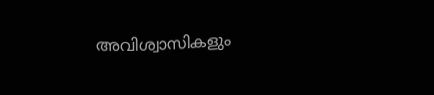അവിശ്വാസികളും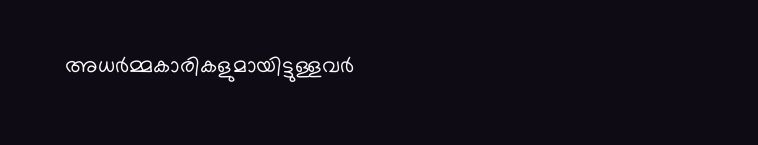അധര്‍മ്മകാരികളുമായിട്ടുള്ളവര്‍